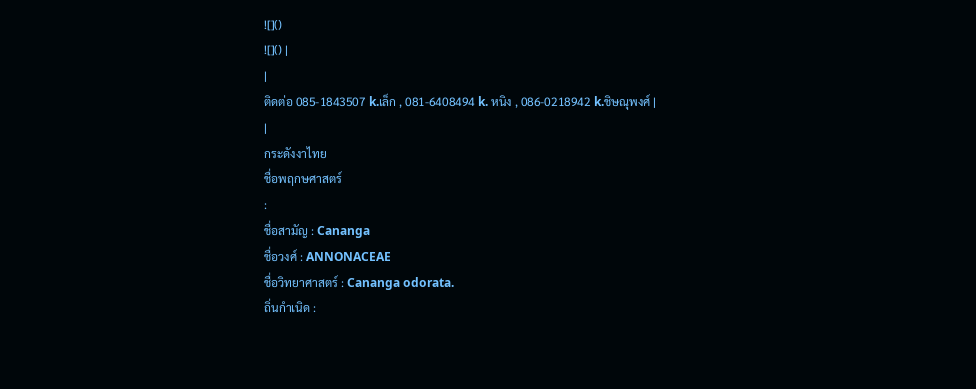![]()
![]() |
|
ติดต่อ 085-1843507 k.เล็ก , 081-6408494 k. หนิง , 086-0218942 k.ชิษณุพงศ์ |
|
กระดังงาไทย
ชื่อพฤกษศาสตร์
:
ชื่อสามัญ : Cananga
ชื่อวงศ์ : ANNONACEAE
ชื่อวิทยาศาสตร์ : Cananga odorata.
ถิ่นกำเนิด :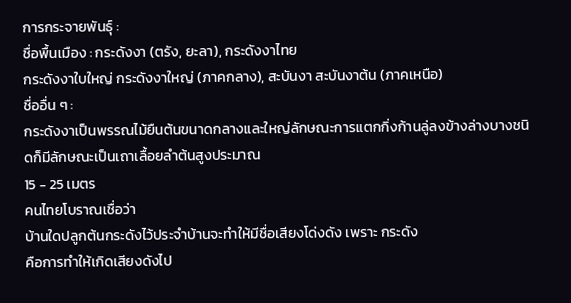การกระจายพันธุ์ :
ชื่อพื้นเมือง : กระดังงา (ตรัง, ยะลา), กระดังงาไทย
กระดังงาใบใหญ่ กระดังงาใหญ่ (ภาคกลาง), สะบันงา สะบันงาต้น (ภาคเหนือ)
ชื่ออื่น ๆ :
กระดังงาเป็นพรรณไม้ยืนต้นขนาดกลางและใหญ่ลักษณะการแตกกิ่งก้านลู่ลงข้างล่างบางชนิดก็มีลักษณะเป็นเถาเลื้อยลำต้นสูงประมาณ
15 - 25 เมตร
คนไทยโบราณเชื่อว่า
บ้านใดปลูกต้นกระดังไว้ประจำบ้านจะทำให้มีชื่อเสียงโด่งดัง เพราะ กระดัง
คือการทำให้เกิดเสียงดังไป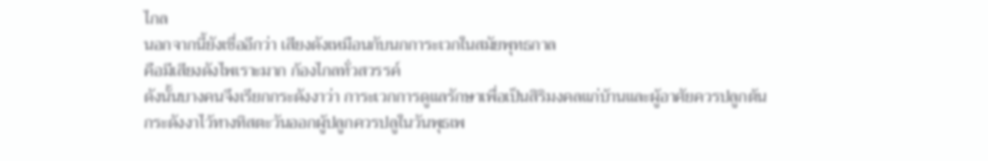ไกล
นอกจากนี้ยังเชื่ออีกว่า เสียงดังเหมือนกับนกการะเวกในสมัยพุทธกาล
คือมีเสียงดังไพเราะมาก ก้องไกลทั่วสวรรค์
ดังนั้นบางคนจึงเรียกกระดังงาว่า การะเวกการดูแลรักษาเพื่อเป็นสิริมงคลแก่บ้านและผู้อาศัยควรปลูกต้น
กระดังงาไว้ทางทิสตะวันออกผู้ปลูกควรปลูในวันพุธเพ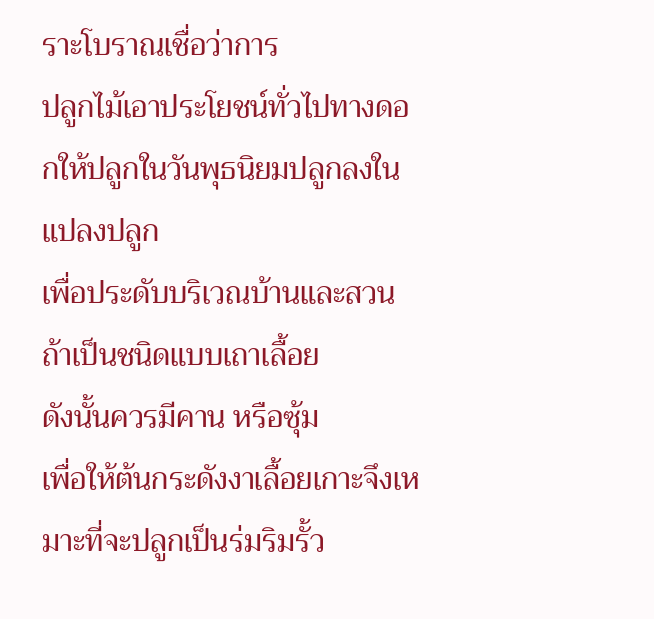ราะโบราณเชื่อว่าการ
ปลูกไม้เอาประโยชน์ทั่วไปทางดอกให้ปลูกในวันพุธนิยมปลูกลงในแปลงปลูก
เพื่อประดับบริเวณบ้านและสวน ถ้าเป็นชนิดแบบเถาเลื้อย
ดังนั้นควรมีคาน หรือซุ้ม
เพื่อให้ต้นกระดังงาเลื้อยเกาะจึงเหมาะที่จะปลูกเป็นร่มริมรั้ว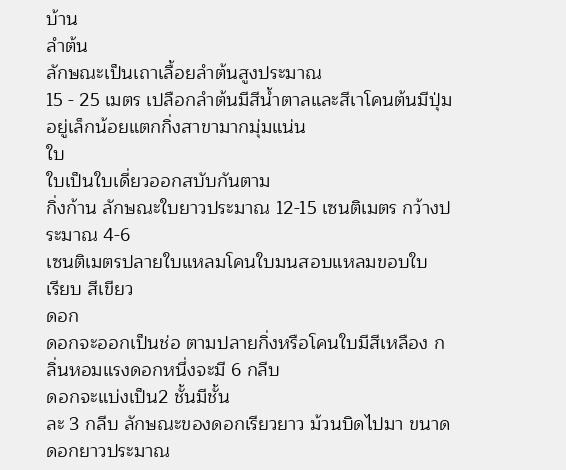บ้าน
ลำต้น
ลักษณะเป็นเถาเลื้อยลำต้นสูงประมาณ
15 - 25 เมตร เปลือกลำต้นมีสีน้ำตาลและสีเาโคนต้นมีปุ่มอยู่เล็กน้อยแตกกิ่งสาขามากมุ่มแน่น
ใบ
ใบเป็นใบเดี่ยวออกสบับกันตาม
กิ่งก้าน ลักษณะใบยาวประมาณ 12-15 เซนติเมตร กว้างประมาณ 4-6
เซนติเมตรปลายใบแหลมโคนใบมนสอบแหลมขอบใบ
เรียบ สีเขียว
ดอก
ดอกจะออกเป็นช่อ ตามปลายกิ่งหรือโคนใบมีสีเหลือง กลิ่นหอมแรงดอกหนึ่งจะมี 6 กลีบ
ดอกจะแบ่งเป็น2 ชั้นมีชั้น
ละ 3 กลีบ ลักษณะของดอกเรียวยาว ม้วนบิดไปมา ขนาดดอกยาวประมาณ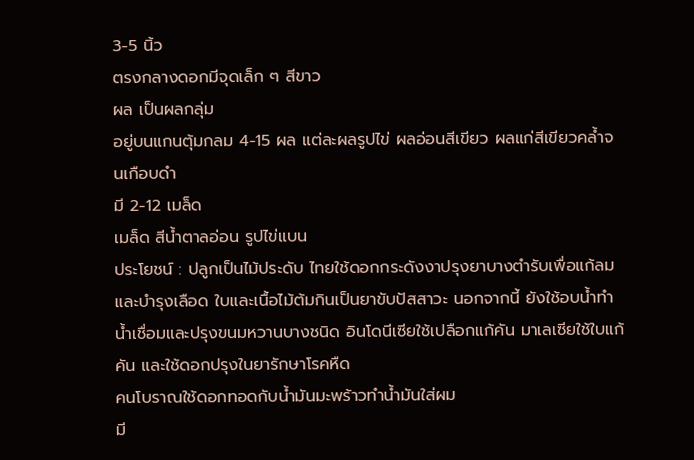3-5 นิ้ว
ตรงกลางดอกมีจุดเล็ก ๆ สีขาว
ผล เป็นผลกลุ่ม
อยู่บนแกนตุ้มกลม 4-15 ผล แต่ละผลรูปไข่ ผลอ่อนสีเขียว ผลแก่สีเขียวคล้ำจนเกือบดำ
มี 2-12 เมล็ด
เมล็ด สีน้ำตาลอ่อน รูปไข่แบน
ประโยชน์ : ปลูกเป็นไม้ประดับ ไทยใช้ดอกกระดังงาปรุงยาบางตำรับเพื่อแก้ลมและบำรุงเลือด ใบและเนื้อไม้ต้มกินเป็นยาขับปัสสาวะ นอกจากนี้ ยังใช้อบน้ำทำน้ำเชื่อมและปรุงขนมหวานบางชนิด อินโดนีเซียใช้เปลือกแก้คัน มาเลเซียใช้ใบแก้คัน และใช้ดอกปรุงในยารักษาโรคหืด
คนโบราณใช้ดอกทอดกับน้ำมันมะพร้าวทำน้ำมันใส่ผม
มี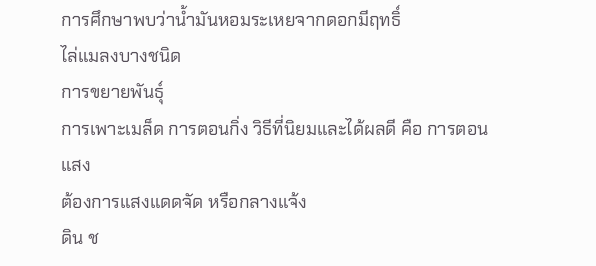การศึกษาพบว่าน้ำมันหอมระเหยจากดอกมีฤทธิ์
ไล่แมลงบางชนิด
การขยายพันธุ์
การเพาะเมล็ด การตอนกิ่ง วิธีที่นิยมและได้ผลดี คือ การตอน
แสง
ต้องการแสงแดดจัด หรือกลางแจ้ง
ดิน ช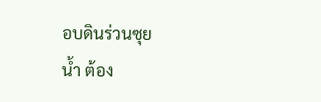อบดินร่วนซุย
น้ำ ต้อง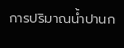การปริมาณน้ำปานก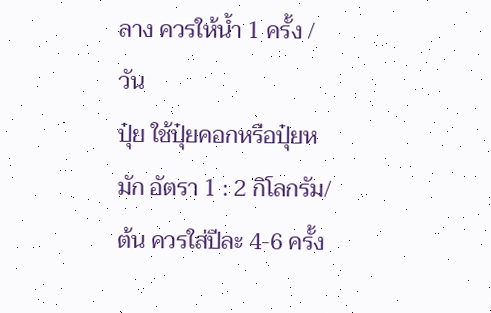ลาง ควรให้น้ำ 1 ครั้ง /วัน
ปุ๋ย ใช้ปุ๋ยคอกหรือปุ๋ยหมัก อัตรา 1 : 2 กิโลกรัม/ต้น ควรใส่ปีละ 4-6 ครั้ง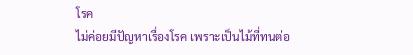โรค
ไม่ค่อยมีปัญหาเรื่องโรค เพราะเป็นไม้ที่ทนต่อ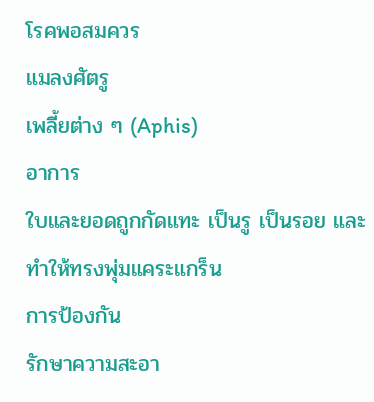โรคพอสมควร
แมลงศัตรู
เพลี้ยต่าง ๆ (Aphis)
อาการ
ใบและยอดถูกกัดแทะ เป็นรู เป็นรอย และทำให้ทรงพุ่มแคระแกร็น
การป้องกัน
รักษาความสะอา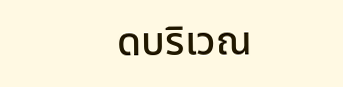ดบริเวณ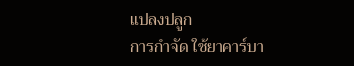แปลงปลูก
การกำจัด ใช้ยาคาร์บา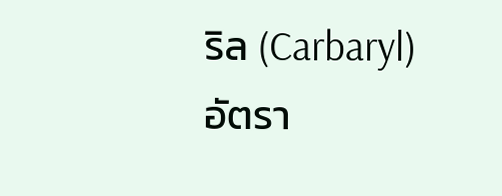ริล (Carbaryl)
อัตรา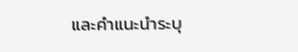และคำแนะนำระบุ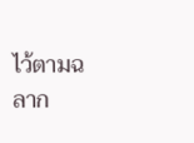ไว้ตามฉลาก